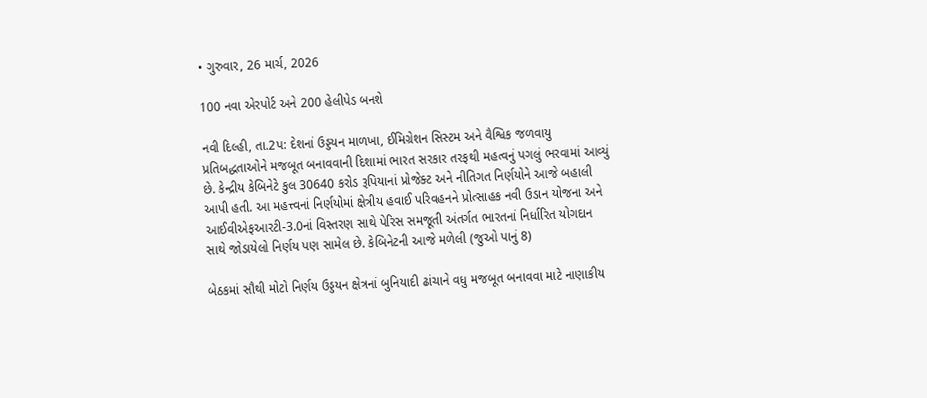• ગુરુવાર, 26 માર્ચ, 2026

100 નવા એરપોર્ટ અને 200 હેલીપેડ બનશે

નવી દિલ્હી, તા.2પ: દેશનાં ઉડ્ડયન માળખા, ઈમિગ્રેશન સિસ્ટમ અને વૈશ્વિક જળવાયુ પ્રતિબદ્ધતાઓને મજબૂત બનાવવાની દિશામાં ભારત સરકાર તરફથી મહત્વનું પગલું ભરવામાં આવ્યું છે. કેન્દ્રીય કેબિનેટે કુલ 30640 કરોડ રૂપિયાનાં પ્રોજેક્ટ અને નીતિગત નિર્ણયોને આજે બહાલી આપી હતી. આ મહત્ત્વનાં નિર્ણયોમાં ક્ષેત્રીય હવાઈ પરિવહનને પ્રોત્સાહક નવી ઉડાન યોજના અને આઈવીએફઆરટી-3.0નાં વિસ્તરણ સાથે પેરિસ સમજૂતી અંતર્ગત ભારતનાં નિર્ધારિત યોગદાન સાથે જોડાયેલો નિર્ણય પણ સામેલ છે. કેબિનેટની આજે મળેલી (જુઓ પાનું 8)

બેઠકમાં સૌથી મોટો નિર્ણય ઉડ્ડયન ક્ષેત્રનાં બુનિયાદી ઢાંચાને વધુ મજબૂત બનાવવા માટે નાણાકીય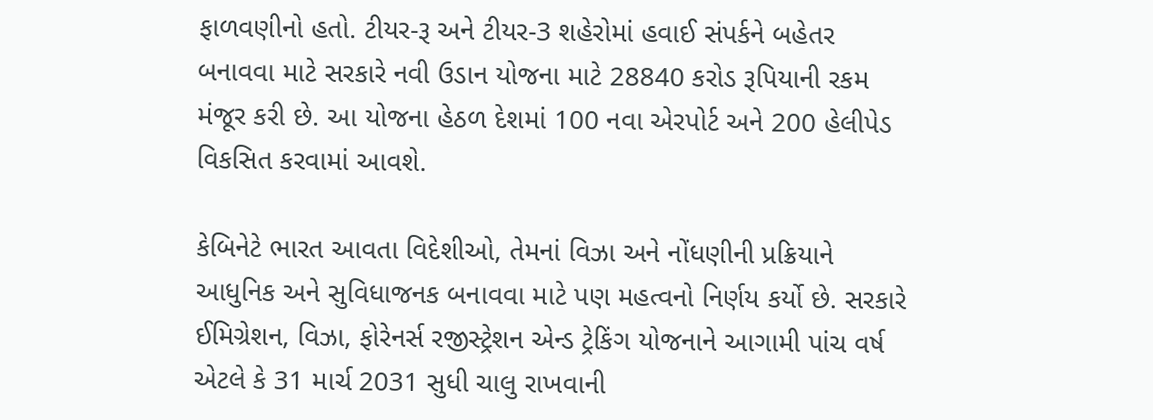ફાળવણીનો હતો. ટીયર-રૂ અને ટીયર-3 શહેરોમાં હવાઈ સંપર્કને બહેતર બનાવવા માટે સરકારે નવી ઉડાન યોજના માટે 28840 કરોડ રૂપિયાની રકમ મંજૂર કરી છે. આ યોજના હેઠળ દેશમાં 100 નવા એરપોર્ટ અને 200 હેલીપેડ વિકસિત કરવામાં આવશે.

કેબિનેટે ભારત આવતા વિદેશીઓ, તેમનાં વિઝા અને નોંધણીની પ્રક્રિયાને આધુનિક અને સુવિધાજનક બનાવવા માટે પણ મહત્વનો નિર્ણય કર્યો છે. સરકારે ઈમિગ્રેશન, વિઝા, ફોરેનર્સ રજીસ્ટ્રેશન એન્ડ ટ્રેકિંગ યોજનાને આગામી પાંચ વર્ષ એટલે કે 31 માર્ચ 2031 સુધી ચાલુ રાખવાની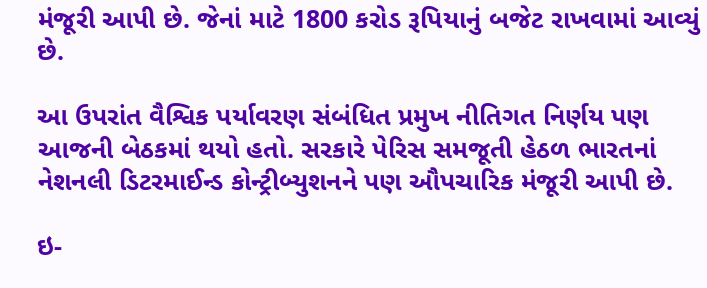મંજૂરી આપી છે. જેનાં માટે 1800 કરોડ રૂપિયાનું બજેટ રાખવામાં આવ્યું છે.

આ ઉપરાંત વૈશ્વિક પર્યાવરણ સંબંધિત પ્રમુખ નીતિગત નિર્ણય પણ આજની બેઠકમાં થયો હતો. સરકારે પેરિસ સમજૂતી હેઠળ ભારતનાં નેશનલી ડિટરમાઈન્ડ કોન્ટ્રીબ્યુશનને પણ ઔપચારિક મંજૂરી આપી છે.

ઇ-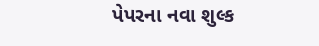પેપરના નવા શુલ્ક